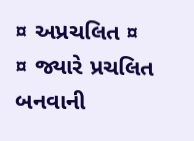¤ અપ્રચલિત ¤
¤ જ્યારે પ્રચલિત બનવાની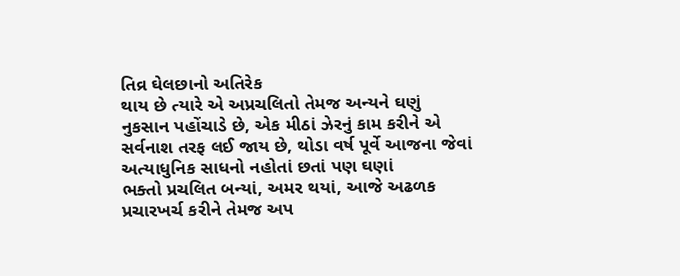તિવ્ર ઘેલછાનો અતિરેક
થાય છે ત્યારે એ અપ્રચલિતો તેમજ અન્યને ઘણું
નુકસાન પહોંચાડે છે, એક મીઠાં ઝેરનું કામ કરીને એ
સર્વનાશ તરફ લઈ જાય છે, થોડા વર્ષ પૂર્વે આજના જેવાં અત્યાધુનિક સાધનો નહોતાં છતાં પણ ઘણાં
ભક્તો પ્રચલિત બન્યાં, અમર થયાં, આજે અઢળક
પ્રચારખર્ચ કરીને તેમજ અપ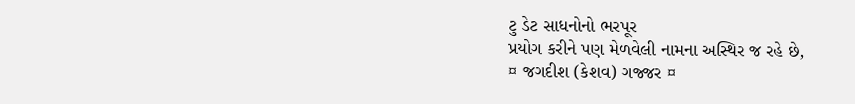ટુ ડેટ સાધનોનો ભરપૂર
પ્રયોગ કરીને પણ મેળવેલી નામના અસ્થિર જ રહે છે,
¤ જગદીશ (કેશવ) ગજ્જર ¤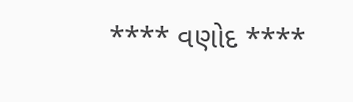**** વણોદ ****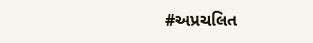#અપ્રચલિત